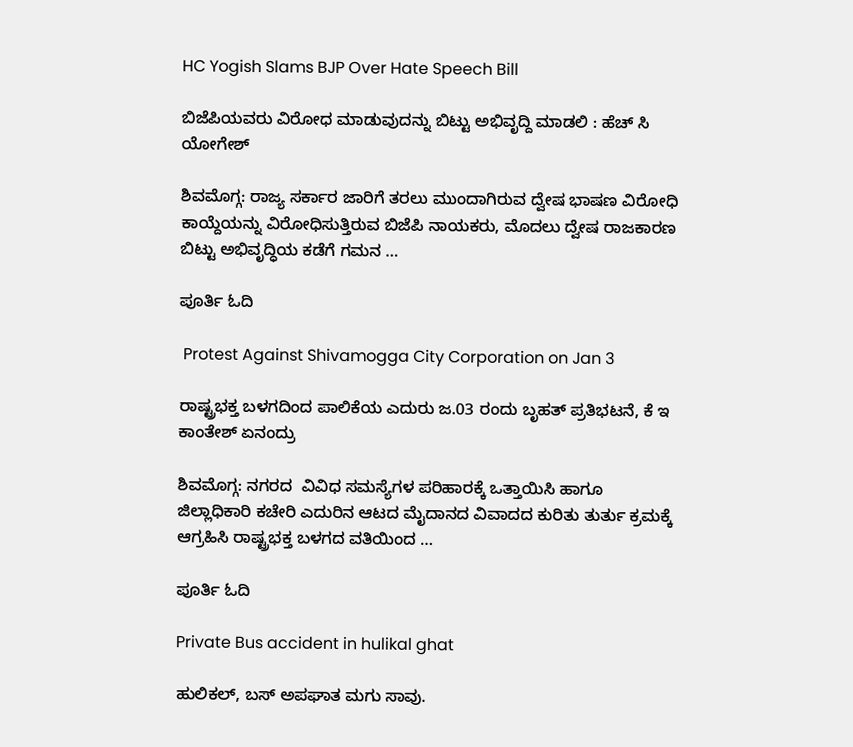HC Yogish Slams BJP Over Hate Speech Bill

ಬಿಜೆಪಿಯವರು ವಿರೋಧ ಮಾಡುವುದನ್ನು ಬಿಟ್ಟು ಅಭಿವೃದ್ದಿ ಮಾಡಲಿ : ಹೆಚ್ ಸಿ ಯೋಗೇಶ್

ಶಿವಮೊಗ್ಗ: ರಾಜ್ಯ ಸರ್ಕಾರ ಜಾರಿಗೆ ತರಲು ಮುಂದಾಗಿರುವ ದ್ವೇಷ ಭಾಷಣ ವಿರೋಧಿ ಕಾಯ್ದೆಯನ್ನು ವಿರೋಧಿಸುತ್ತಿರುವ ಬಿಜೆಪಿ ನಾಯಕರು, ಮೊದಲು ದ್ವೇಷ ರಾಜಕಾರಣ ಬಿಟ್ಟು ಅಭಿವೃದ್ಧಿಯ ಕಡೆಗೆ ಗಮನ …

ಪೂರ್ತಿ ಓದಿ

 Protest Against Shivamogga City Corporation on Jan 3

ರಾಷ್ಟ್ರಭಕ್ತ ಬಳಗದಿಂದ ಪಾಲಿಕೆಯ ಎದುರು ಜ.03 ರಂದು ಬೃಹತ್ ಪ್ರತಿಭಟನೆ, ಕೆ ಇ ಕಾಂತೇಶ್ ಏನಂದ್ರು

ಶಿವಮೊಗ್ಗ: ನಗರದ  ವಿವಿಧ ಸಮಸ್ಯೆಗಳ ಪರಿಹಾರಕ್ಕೆ ಒತ್ತಾಯಿಸಿ ಹಾಗೂ ಜಿಲ್ಲಾಧಿಕಾರಿ ಕಚೇರಿ ಎದುರಿನ ಆಟದ ಮೈದಾನದ ವಿವಾದದ ಕುರಿತು ತುರ್ತು ಕ್ರಮಕ್ಕೆ ಆಗ್ರಹಿಸಿ ರಾಷ್ಟ್ರಭಕ್ತ ಬಳಗದ ವತಿಯಿಂದ …

ಪೂರ್ತಿ ಓದಿ

Private Bus accident in hulikal ghat

ಹುಲಿಕಲ್, ಬಸ್ ಅಪಘಾತ ಮಗು ಸಾವು.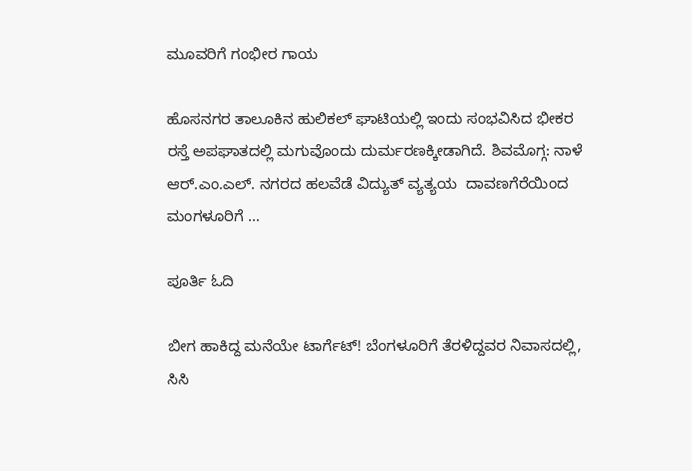ಮೂವರಿಗೆ ಗಂಭೀರ ಗಾಯ

ಹೊಸನಗರ ತಾಲೂಕಿನ ಹುಲಿಕಲ್ ಘಾಟಿಯಲ್ಲಿ ಇಂದು ಸಂಭವಿಸಿದ ಭೀಕರ ರಸ್ತೆ ಅಪಘಾತದಲ್ಲಿ ಮಗುವೊಂದು ದುರ್ಮರಣಕ್ಕೀಡಾಗಿದೆ. ಶಿವಮೊಗ್ಗ: ನಾಳೆ ಆರ್.ಎಂ.ಎಲ್. ನಗರದ ಹಲವೆಡೆ ವಿದ್ಯುತ್ ವ್ಯತ್ಯಯ  ದಾವಣಗೆರೆಯಿಂದ ಮಂಗಳೂರಿಗೆ …

ಪೂರ್ತಿ ಓದಿ

ಬೀಗ ಹಾಕಿದ್ದ ಮನೆಯೇ ಟಾರ್ಗೆಟ್! ಬೆಂಗಳೂರಿಗೆ ತೆರಳಿದ್ದವರ ನಿವಾಸದಲ್ಲಿ, ಸಿಸಿ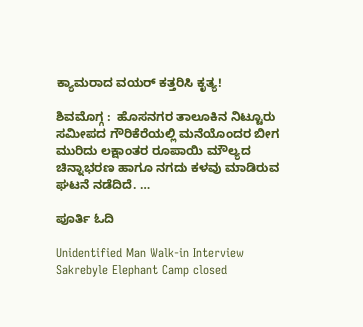ಕ್ಯಾಮರಾದ ವಯರ್ ಕತ್ತರಿಸಿ ಕೃತ್ಯ!

ಶಿವಮೊಗ್ಗ :  ಹೊಸನಗರ ತಾಲೂಕಿನ ನಿಟ್ಟೂರು ಸಮೀಪದ ಗೌರಿಕೆರೆಯಲ್ಲಿ ಮನೆಯೊಂದರ ಬೀಗ ಮುರಿದು ಲಕ್ಷಾಂತರ ರೂಪಾಯಿ ಮೌಲ್ಯದ ಚಿನ್ನಾಭರಣ ಹಾಗೂ ನಗದು ಕಳವು ಮಾಡಿರುವ ಘಟನೆ ನಡೆದಿದೆ. …

ಪೂರ್ತಿ ಓದಿ

Unidentified Man Walk-in Interview Sakrebyle Elephant Camp closed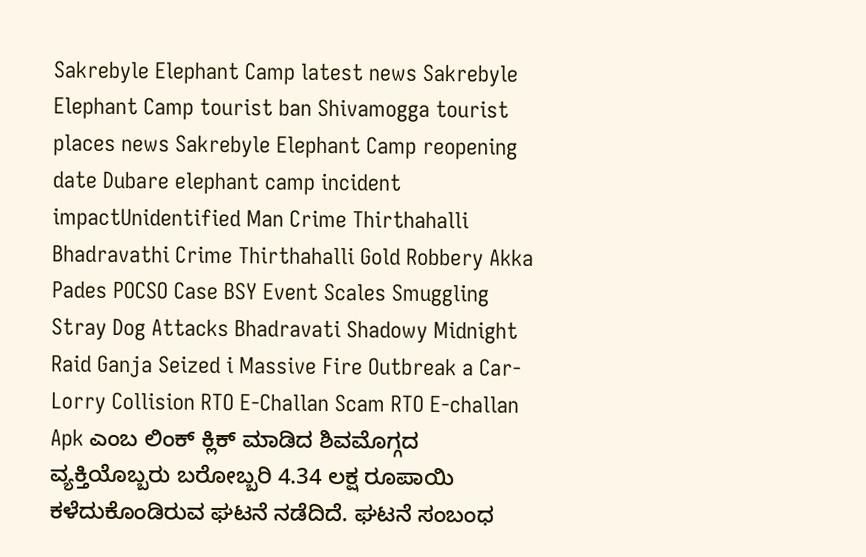Sakrebyle Elephant Camp latest news Sakrebyle Elephant Camp tourist ban Shivamogga tourist places news Sakrebyle Elephant Camp reopening date Dubare elephant camp incident impactUnidentified Man Crime Thirthahalli Bhadravathi Crime Thirthahalli Gold Robbery Akka Pades POCSO Case BSY Event Scales Smuggling Stray Dog Attacks Bhadravati Shadowy Midnight Raid Ganja Seized i Massive Fire Outbreak a Car-Lorry Collision RTO E-Challan Scam RTO E-challan Apk ಎಂಬ ಲಿಂಕ್ ಕ್ಲಿಕ್ ಮಾಡಿದ ಶಿವಮೊಗ್ಗದ  ವ್ಯಕ್ತಿಯೊಬ್ಬರು ಬರೋಬ್ಬರಿ 4.34 ಲಕ್ಷ ರೂಪಾಯಿ ಕಳೆದುಕೊಂಡಿರುವ ಘಟನೆ ನಡೆದಿದೆ. ಘಟನೆ ಸಂಬಂಧ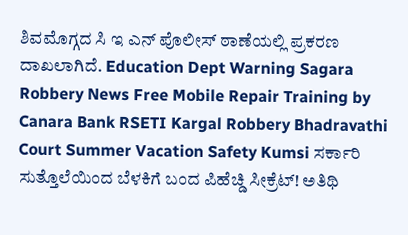ಶಿವಮೊಗ್ಗದ ಸಿ ಇ ಎನ್ ಪೊಲೀಸ್ ಠಾಣೆಯಲ್ಲಿ ಪ್ರಕರಣ ದಾಖಲಾಗಿದೆ. Education Dept Warning Sagara Robbery News Free Mobile Repair Training by Canara Bank RSETI Kargal Robbery Bhadravathi Court Summer Vacation Safety Kumsi ಸರ್ಕಾರಿ ಸುತ್ತೊಲೆಯಿಂದ ಬೆಳಕಿಗೆ ಬಂದ ಪಿಹೆಚ್ಡಿ ಸೀಕ್ರೆಟ್! ಅತಿಥಿ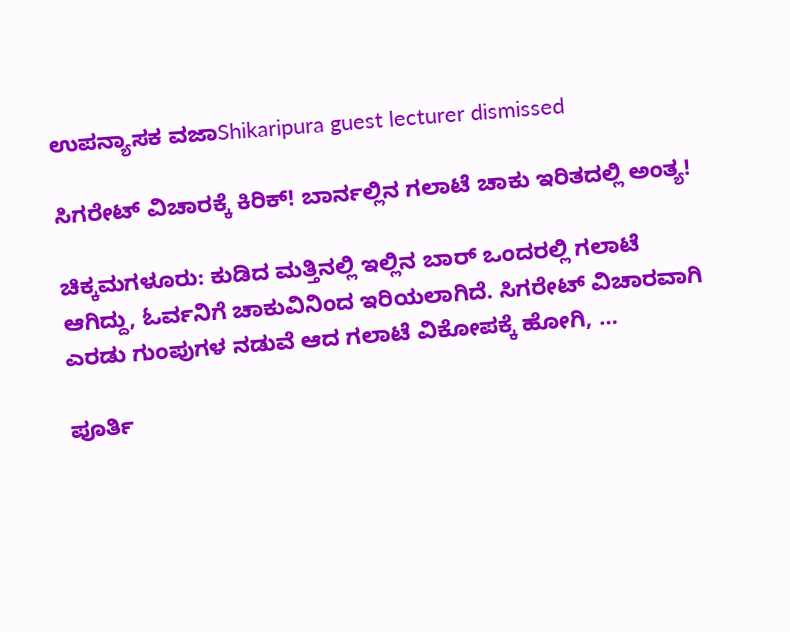ಉಪನ್ಯಾಸಕ ವಜಾShikaripura guest lecturer dismissed

ಸಿಗರೇಟ್ ವಿಚಾರಕ್ಕೆ ಕಿರಿಕ್! ಬಾರ್ನಲ್ಲಿನ ಗಲಾಟೆ ಚಾಕು ಇರಿತದಲ್ಲಿ ಅಂತ್ಯ!

ಚಿಕ್ಕಮಗಳೂರು: ಕುಡಿದ ಮತ್ತಿನಲ್ಲಿ ಇಲ್ಲಿನ ಬಾರ್‌ ಒಂದರಲ್ಲಿ ಗಲಾಟೆ ಆಗಿದ್ದು, ಓರ್ವನಿಗೆ ಚಾಕುವಿನಿಂದ ಇರಿಯಲಾಗಿದೆ. ಸಿಗರೇಟ್ ವಿಚಾರವಾಗಿ ಎರಡು ಗುಂಪುಗಳ ನಡುವೆ ಆದ ಗಲಾಟೆ ವಿಕೋಪಕ್ಕೆ ಹೋಗಿ, …

ಪೂರ್ತಿ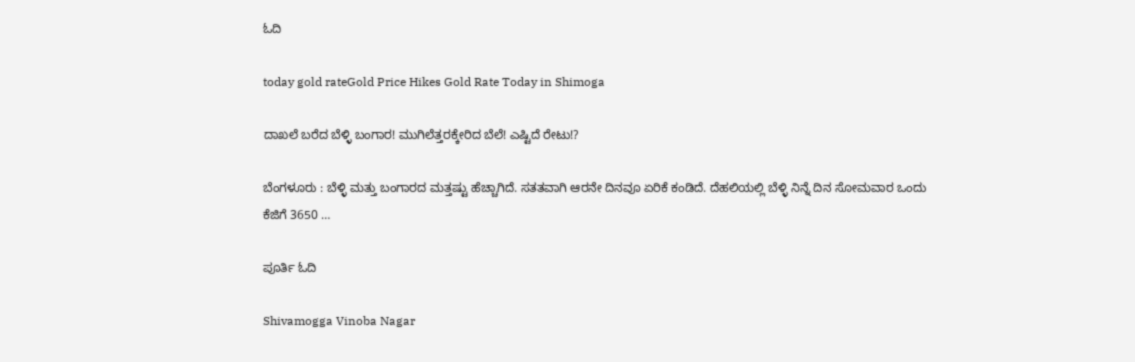ಓದಿ

today gold rateGold Price Hikes Gold Rate Today in Shimoga

ದಾಖಲೆ ಬರೆದ ಬೆಳ್ಳಿ ಬಂಗಾರ! ಮುಗಿಲೆತ್ತರಕ್ಕೇರಿದ ಬೆಲೆ! ಎಷ್ಟಿದೆ ರೇಟು!?

ಬೆಂಗಳೂರು : ಬೆಳ್ಳಿ ಮತ್ತು ಬಂಗಾರದ ಮತ್ತಷ್ಟು ಹೆಚ್ಚಾಗಿದೆ. ಸತತವಾಗಿ ಆರನೇ ದಿನವೂ ಏರಿಕೆ ಕಂಡಿದೆ. ದೆಹಲಿಯಲ್ಲಿ ಬೆಳ್ಳಿ ನಿನ್ನೆ ದಿನ ಸೋಮವಾರ ಒಂದು ಕೆಜಿಗೆ 3650 …

ಪೂರ್ತಿ ಓದಿ

Shivamogga Vinoba Nagar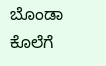ಬೊಂಡಾ ಕೊಲೆಗೆ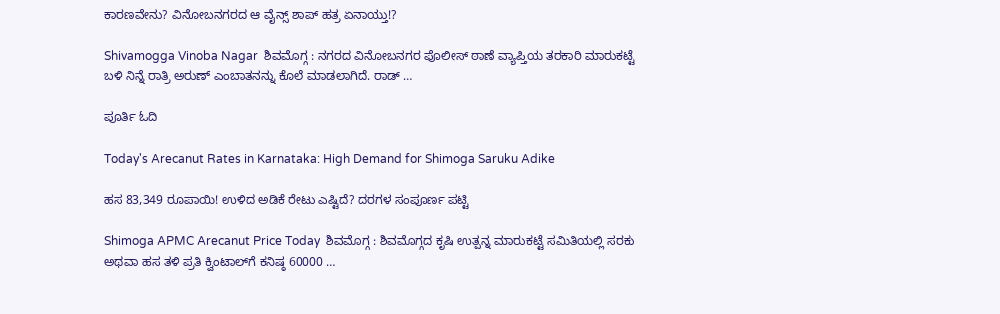ಕಾರಣವೇನು? ವಿನೋಬನಗರದ ಆ ವೈನ್ಸ್ ಶಾಪ್ ಹತ್ರ ಏನಾಯ್ತು!?

Shivamogga Vinoba Nagar  ಶಿವಮೊಗ್ಗ : ನಗರದ ವಿನೋಬನಗರ ಪೊಲೀಸ್ ಠಾಣೆ ವ್ಯಾಪ್ತಿಯ ತರಕಾರಿ ಮಾರುಕಟ್ಟೆ ಬಳಿ ನಿನ್ನೆ ರಾತ್ರಿ ಅರುಣ್ ಎಂಬಾತನನ್ನು ಕೊಲೆ ಮಾಡಲಾಗಿದೆ. ರಾಡ್ …

ಪೂರ್ತಿ ಓದಿ

Today's Arecanut Rates in Karnataka: High Demand for Shimoga Saruku Adike

ಹಸ 83,349 ರೂಪಾಯಿ! ಉಳಿದ ಅಡಿಕೆ ರೇಟು ಎಷ್ಟಿದೆ? ದರಗಳ ಸಂಪೂರ್ಣ ಪಟ್ಟಿ

Shimoga APMC Arecanut Price Today  ಶಿವಮೊಗ್ಗ : ಶಿವಮೊಗ್ಗದ ಕೃಷಿ ಉತ್ಪನ್ನ ಮಾರುಕಟ್ಟೆ ಸಮಿತಿಯಲ್ಲಿ ಸರಕು ಅಥವಾ ಹಸ ತಳಿ ಪ್ರತಿ ಕ್ವಿಂಟಾಲ್‌ಗೆ ಕನಿಷ್ಠ 60000 …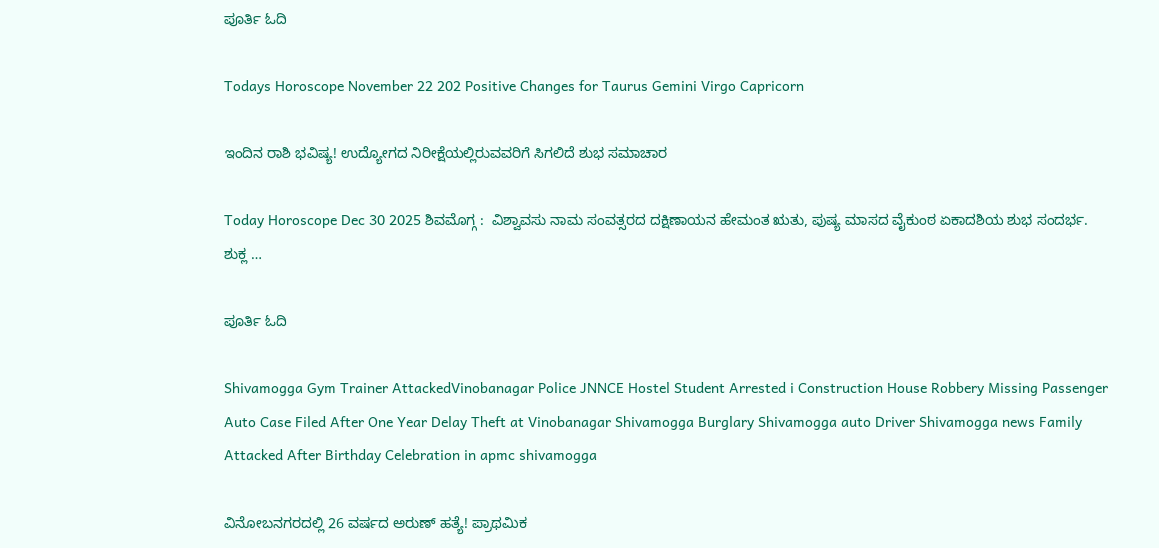ಪೂರ್ತಿ ಓದಿ

Todays Horoscope November 22 202 Positive Changes for Taurus Gemini Virgo Capricorn

ಇಂದಿನ ರಾಶಿ ಭವಿಷ್ಯ! ಉದ್ಯೋಗದ ನಿರೀಕ್ಷೆಯಲ್ಲಿರುವವರಿಗೆ ಸಿಗಲಿದೆ ಶುಭ ಸಮಾಚಾರ

Today Horoscope Dec 30 2025 ಶಿವಮೊಗ್ಗ :  ವಿಶ್ವಾವಸು ನಾಮ ಸಂವತ್ಸರದ ದಕ್ಷಿಣಾಯನ ಹೇಮಂತ ಋತು, ಪುಷ್ಯ ಮಾಸದ ವೈಕುಂಠ ಏಕಾದಶಿಯ ಶುಭ ಸಂದರ್ಭ. ಶುಕ್ಲ …

ಪೂರ್ತಿ ಓದಿ

Shivamogga Gym Trainer AttackedVinobanagar Police JNNCE Hostel Student Arrested i Construction House Robbery Missing Passenger Auto Case Filed After One Year Delay Theft at Vinobanagar Shivamogga Burglary Shivamogga auto Driver Shivamogga news Family Attacked After Birthday Celebration in apmc shivamogga

ವಿನೋಬನಗರದಲ್ಲಿ 26 ವರ್ಷದ ಅರುಣ್ ಹತ್ಯೆ! ಪ್ರಾಥಮಿಕ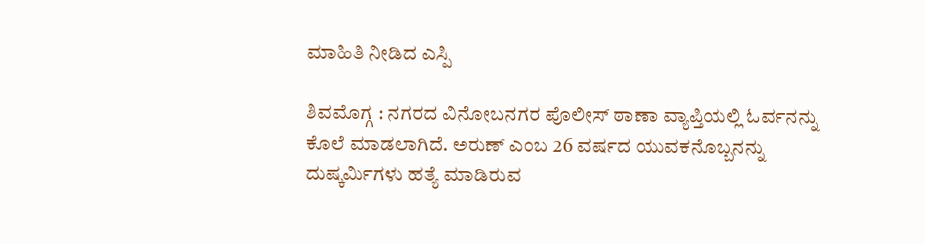ಮಾಹಿತಿ ನೀಡಿದ ಎಸ್ಪಿ

ಶಿವಮೊಗ್ಗ : ನಗರದ ವಿನೋಬನಗರ ಪೊಲೀಸ್ ಠಾಣಾ ವ್ಯಾಪ್ತಿಯಲ್ಲಿ ಓರ್ವನನ್ನು ಕೊಲೆ ಮಾಡಲಾಗಿದೆ. ಅರುಣ್ ಎಂಬ 26 ವರ್ಷದ ಯುವಕನೊಬ್ಬನನ್ನು ದುಷ್ಕರ್ಮಿಗಳು ಹತ್ಯೆ ಮಾಡಿರುವ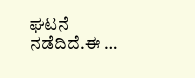ಘಟನೆ ನಡೆದಿದೆ.ಈ …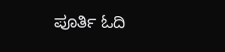ಪೂರ್ತಿ ಓದಿ